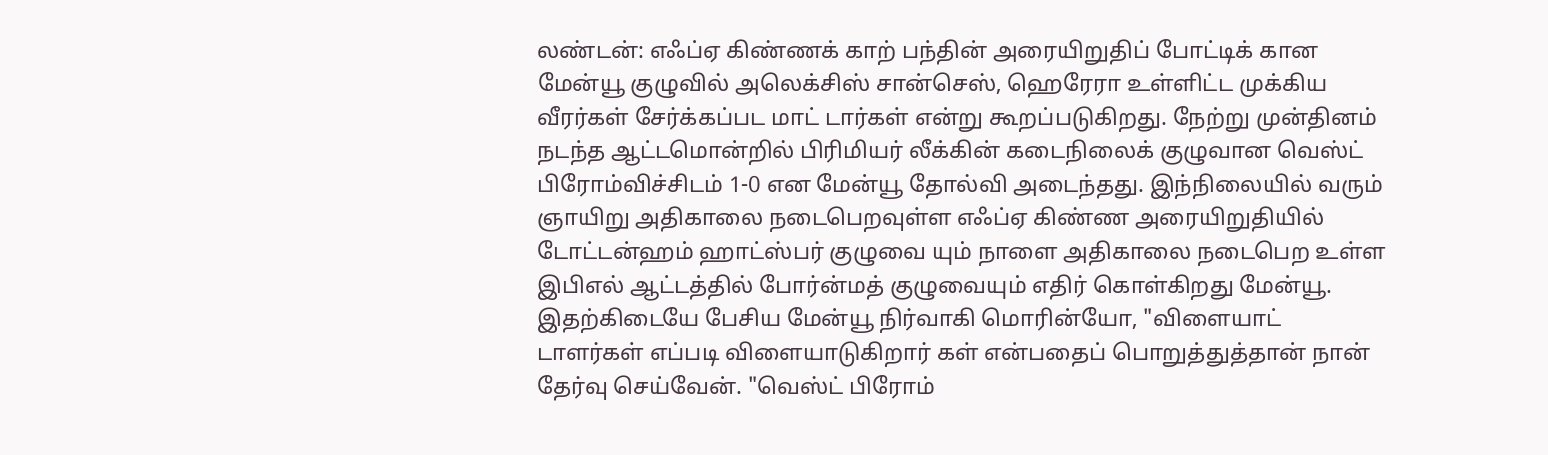லண்டன்: எஃப்ஏ கிண்ணக் காற் பந்தின் அரையிறுதிப் போட்டிக் கான மேன்யூ குழுவில் அலெக்சிஸ் சான்செஸ், ஹெரேரா உள்ளிட்ட முக்கிய வீரர்கள் சேர்க்கப்பட மாட் டார்கள் என்று கூறப்படுகிறது. நேற்று முன்தினம் நடந்த ஆட்டமொன்றில் பிரிமியர் லீக்கின் கடைநிலைக் குழுவான வெஸ்ட் பிரோம்விச்சிடம் 1-0 என மேன்யூ தோல்வி அடைந்தது. இந்நிலையில் வரும் ஞாயிறு அதிகாலை நடைபெறவுள்ள எஃப்ஏ கிண்ண அரையிறுதியில் டோட்டன்ஹம் ஹாட்ஸ்பர் குழுவை யும் நாளை அதிகாலை நடைபெற உள்ள இபிஎல் ஆட்டத்தில் போர்ன்மத் குழுவையும் எதிர் கொள்கிறது மேன்யூ.
இதற்கிடையே பேசிய மேன்யூ நிர்வாகி மொரின்யோ, "விளையாட் டாளர்கள் எப்படி விளையாடுகிறார் கள் என்பதைப் பொறுத்துத்தான் நான் தேர்வு செய்வேன். "வெஸ்ட் பிரோம்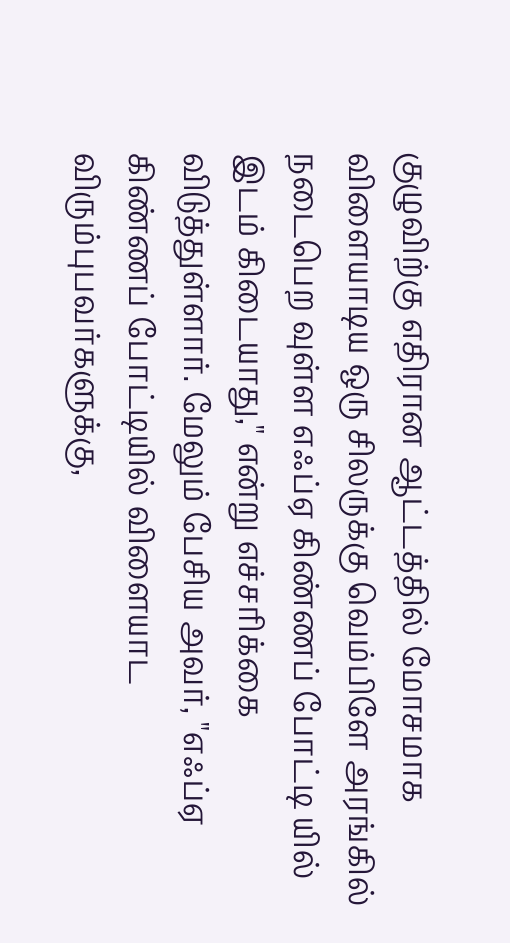குழுவிற்கு எதிரான ஆட்டத்தில் மோசமாக விளையாடிய ஒரு சிலருக்கு வெம்பிளே அரங்கில் நடைபெற வுள்ள எஃப்ஏ கிண்ணப் போட்டி யில் இடம் கிடையாது," என்று எச்சரிக்கை விடுத்துள்ளார். மேலும் பேசிய அவர், "எஃப்ஏ கிண்ணப் போட்டியில் விளையாட விரும்புபவர்களுக்கு,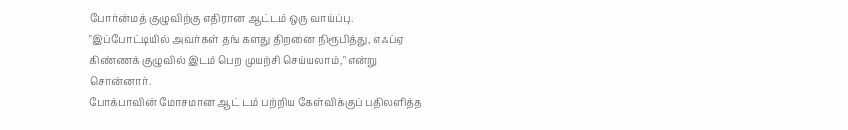போர்ன்மத் குழுவிற்கு எதிரான ஆட்டம் ஒரு வாய்ப்பு. "இப்போட்டியில் அவர்கள் தங் களது திறனை நிரூபித்து, எஃப்ஏ கிண்ணக் குழுவில் இடம் பெற முயற்சி செய்யலாம்," என்று சொன்னார்.
போக்பாவின் மோசமான ஆட் டம் பற்றிய கேள்விக்குப் பதிலளித்த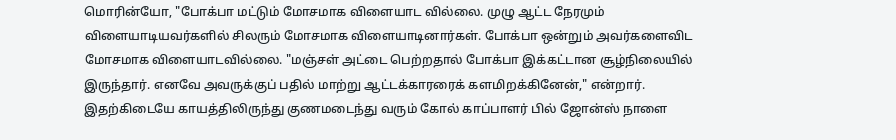மொரின்யோ, "போக்பா மட்டும் மோசமாக விளையாட வில்லை. முழு ஆட்ட நேரமும் விளையாடியவர்களில் சிலரும் மோசமாக விளையாடினார்கள். போக்பா ஒன்றும் அவர்களைவிட மோசமாக விளையாடவில்லை. "மஞ்சள் அட்டை பெற்றதால் போக்பா இக்கட்டான சூழ்நிலையில் இருந்தார். எனவே அவருக்குப் பதில் மாற்று ஆட்டக்காரரைக் களமிறக்கினேன்," என்றார். இதற்கிடையே காயத்திலிருந்து குணமடைந்து வரும் கோல் காப்பாளர் பில் ஜோன்ஸ் நாளை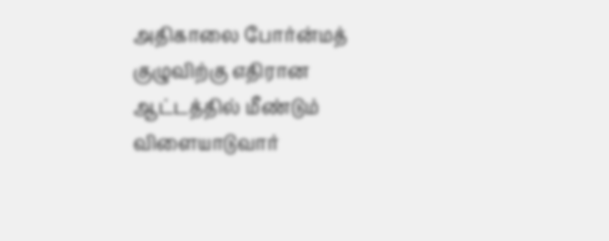அதிகாலை போர்ன்மத் குழுவிற்கு எதிரான ஆட்டத்தில் மீண்டும் விளையாடுவார்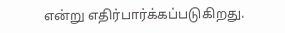என்று எதிர்பார்க்கப்படுகிறது.